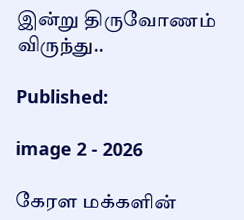இன்று திருவோணம் விருந்து..

Published:

image 2 - 2026

கேரள மக்களின்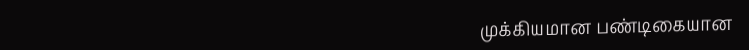முக்கியமான பண்டிகையான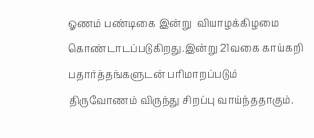ஓணம் பண்டிகை இன்று  வியாழக்கிழமை கொண்டாடப்படுகிறது.இன்று 21வகை காய்கறி பதார்த்தங்களுடன் பரிமாறப்படும் திருவோணம் விருந்து சிறப்பு வாய்ந்ததாகும்.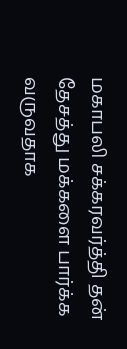மகாபலி சக்கரவர்த்தி தன் தேசத்து மக்களை பார்க்க வருவதாக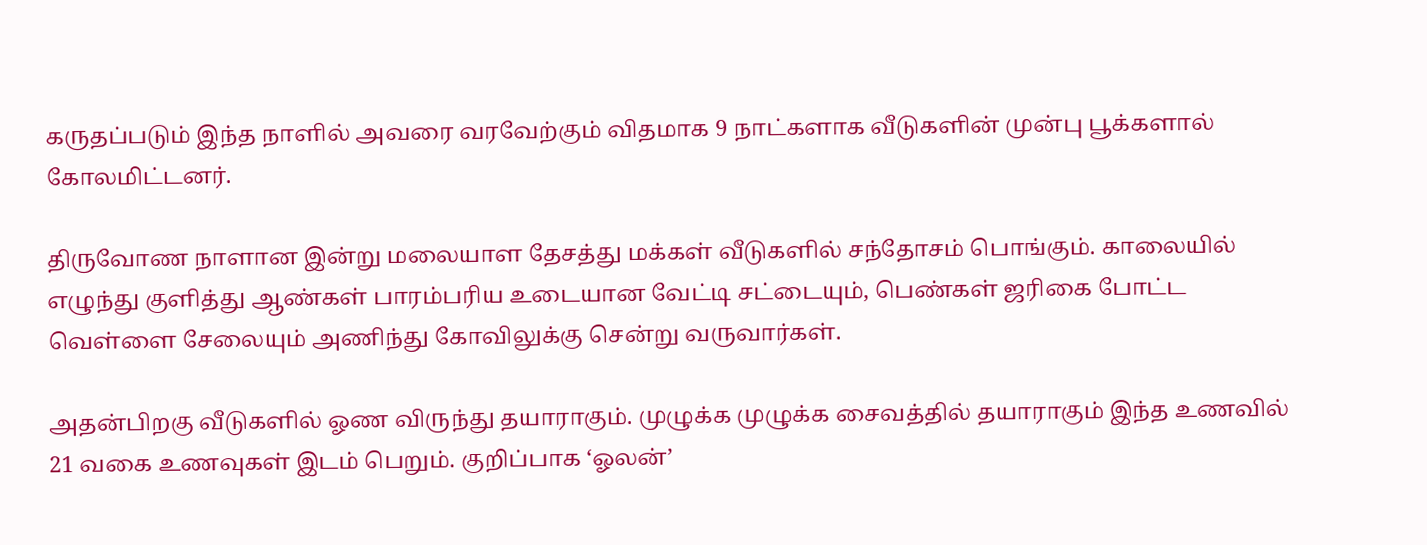கருதப்படும் இந்த நாளில் அவரை வரவேற்கும் விதமாக 9 நாட்களாக வீடுகளின் முன்பு பூக்களால் கோலமிட்டனர்.

திருவோண நாளான இன்று மலையாள தேசத்து மக்கள் வீடுகளில் சந்தோசம் பொங்கும். காலையில் எழுந்து குளித்து ஆண்கள் பாரம்பரிய உடையான வேட்டி சட்டையும், பெண்கள் ஜரிகை போட்ட வெள்ளை சேலையும் அணிந்து கோவிலுக்கு சென்று வருவார்கள்.

அதன்பிறகு வீடுகளில் ஓண விருந்து தயாராகும். முழுக்க முழுக்க சைவத்தில் தயாராகும் இந்த உணவில் 21 வகை உணவுகள் இடம் பெறும். குறிப்பாக ‘ஓலன்’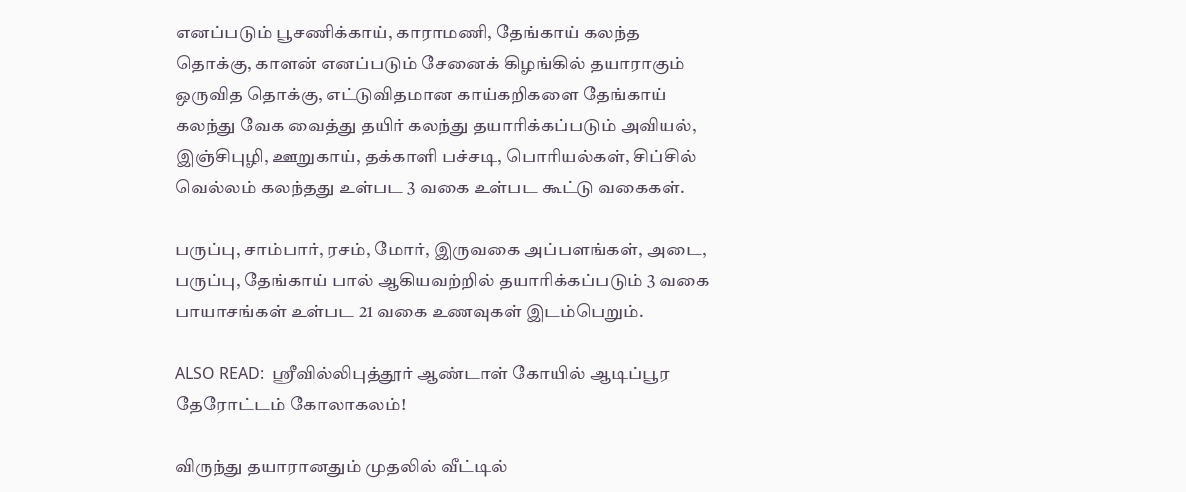எனப்படும் பூசணிக்காய், காராமணி, தேங்காய் கலந்த தொக்கு, காளன் எனப்படும் சேனைக் கிழங்கில் தயாராகும் ஒருவித தொக்கு, எட்டுவிதமான காய்கறிகளை தேங்காய் கலந்து வேக வைத்து தயிர் கலந்து தயாரிக்கப்படும் அவியல், இஞ்சிபுழி, ஊறுகாய், தக்காளி பச்சடி, பொரியல்கள், சிப்சில் வெல்லம் கலந்தது உள்பட 3 வகை உள்பட கூட்டு வகைகள்.

பருப்பு, சாம்பார், ரசம், மோர், இருவகை அப்பளங்கள், அடை, பருப்பு, தேங்காய் பால் ஆகியவற்றில் தயாரிக்கப்படும் 3 வகை பாயாசங்கள் உள்பட 21 வகை உணவுகள் இடம்பெறும்.

ALSO READ:  ஸ்ரீவில்லிபுத்தூர் ஆண்டாள் கோயில் ஆடிப்பூர தேரோட்டம் கோலாகலம்!

விருந்து தயாரானதும் முதலில் வீட்டில்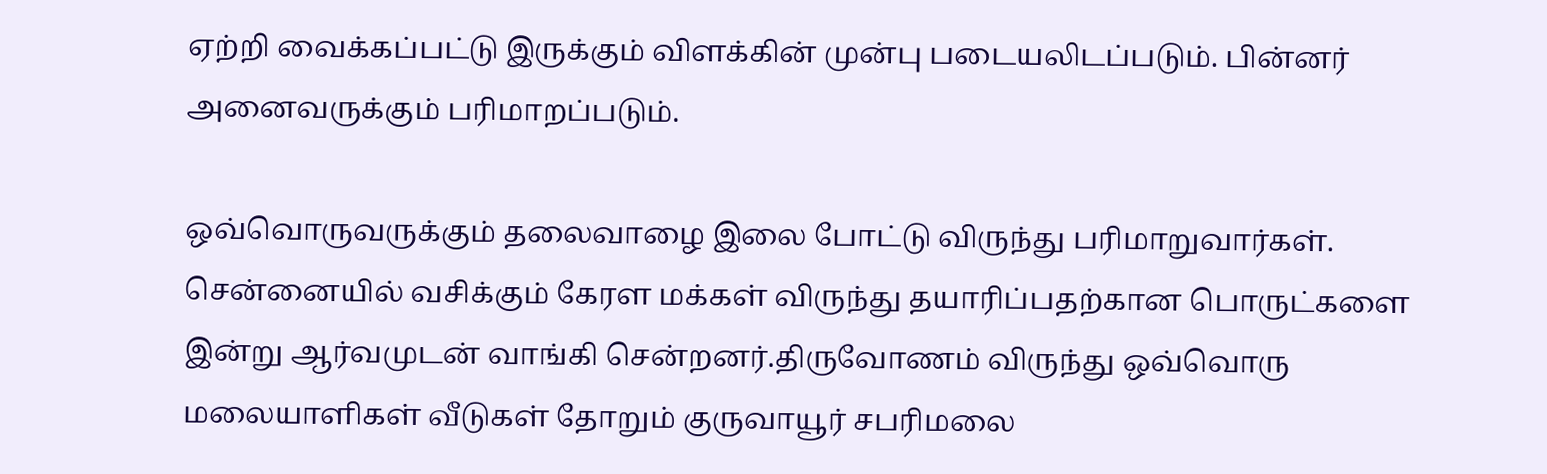ஏற்றி வைக்கப்பட்டு இருக்கும் விளக்கின் முன்பு படையலிடப்படும். பின்னர் அனைவருக்கும் பரிமாறப்படும்.

ஒவ்வொருவருக்கும் தலைவாழை இலை போட்டு விருந்து பரிமாறுவார்கள். சென்னையில் வசிக்கும் கேரள மக்கள் விருந்து தயாரிப்பதற்கான பொருட்களை இன்று ஆர்வமுடன் வாங்கி சென்றனர்.திருவோணம் விருந்து ஒவ்வொரு மலையாளிகள் வீடுகள் தோறும் குருவாயூர் சபரிமலை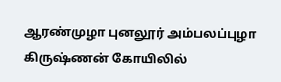ஆரண்முழா புனலூர் அம்பலப்புழா கிருஷ்ணன் கோயிலில்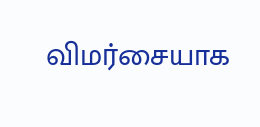விமர்சையாக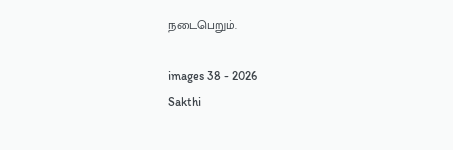நடைபெறும்.

images 38 - 2026
Sakthi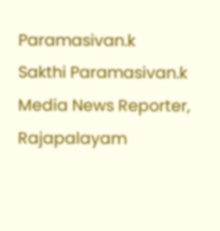Paramasivan.k
Sakthi Paramasivan.k
Media News Reporter, Rajapalayam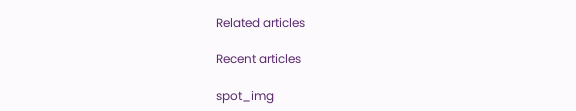Related articles

Recent articles

spot_img